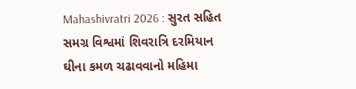Mahashivratri 2026 : સુરત સહિત સમગ્ર વિશ્વમાં શિવરાત્રિ દરમિયાન ઘીના કમળ ચઢાવવાનો મહિમા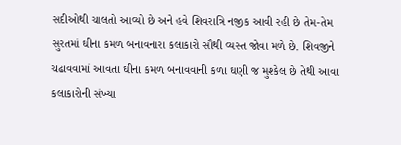સદીઓથી ચાલતો આવ્યો છે અને હવે શિવરાત્રિ નજીક આવી રહી છે તેમ-તેમ સુરતમાં ઘીના કમળ બનાવનારા કલાકારો સૌથી વ્યસ્ત જોવા મળે છે. શિવજીને ચઢાવવામાં આવતા ઘીના કમળ બનાવવાની કળા ઘણી જ મુશ્કેલ છે તેથી આવા કલાકારોની સંખ્યા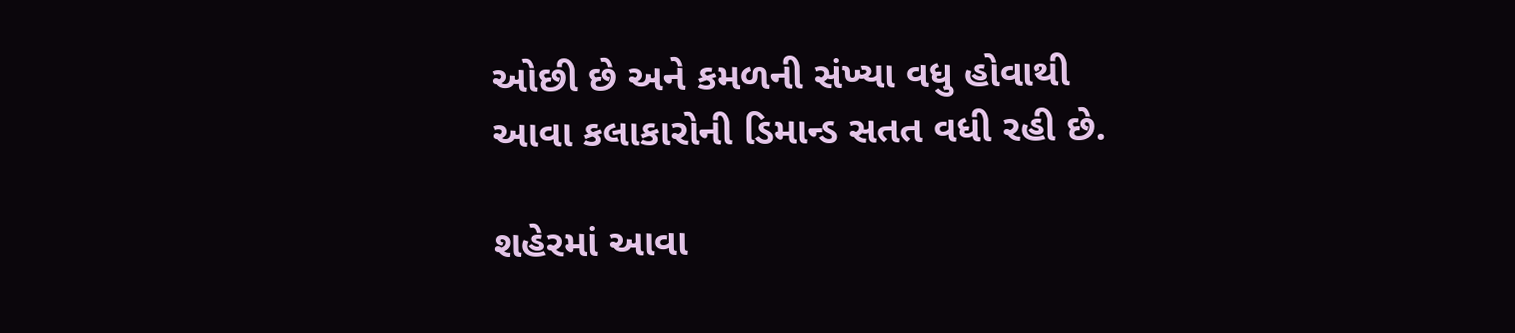ઓછી છે અને કમળની સંખ્યા વધુ હોવાથી આવા કલાકારોની ડિમાન્ડ સતત વધી રહી છે.

શહેરમાં આવા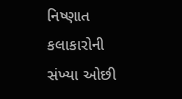નિષ્ણાત કલાકારોની સંખ્યા ઓછી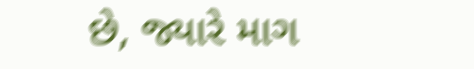છે, જ્યારે માગ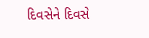દિવસેને દિવસે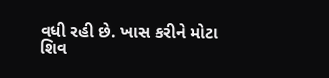વધી રહી છે. ખાસ કરીને મોટા શિવ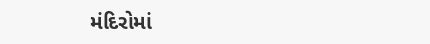મંદિરોમાં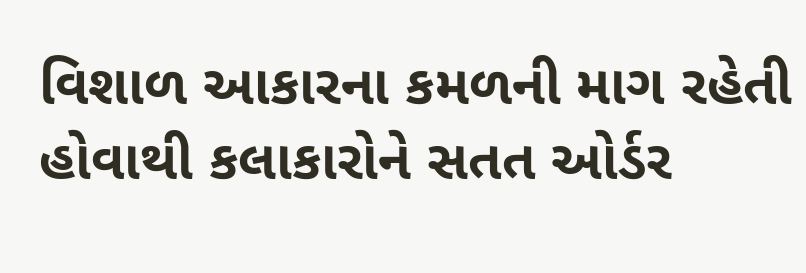વિશાળ આકારના કમળની માગ રહેતી હોવાથી કલાકારોને સતત ઓર્ડર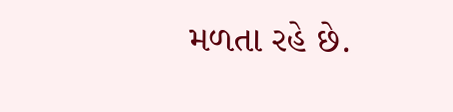મળતા રહે છે.